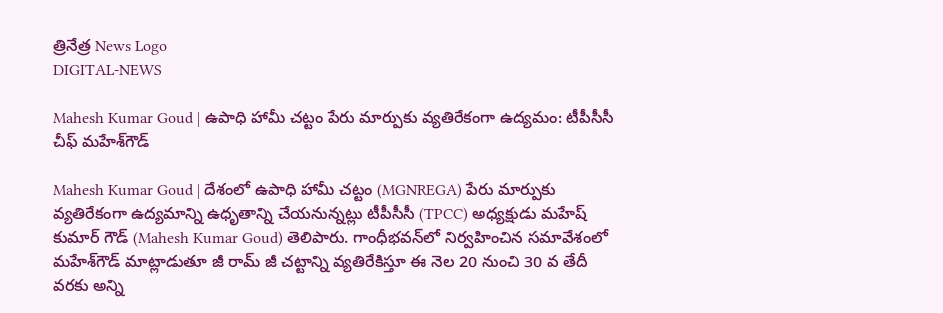త్రినేత్ర News Logo
DIGITAL-NEWS

Mahesh Kumar Goud | ఉపాధి హామీ చ‌ట్టం పేరు మార్పుకు వ్య‌తిరేకంగా ఉద్య‌మం: టీపీసీసీ చీఫ్ మ‌హేశ్‌గౌడ్

Mahesh Kumar Goud | దేశంలో ఉపాధి హామీ చ‌ట్టం (MGNREGA) పేరు మార్పుకు వ్య‌తిరేకంగా ఉద్య‌మాన్ని ఉధృతాన్ని చేయ‌నున్న‌ట్లు టీపీసీసీ (TPCC) అధ్యక్షుడు మహేష్ కుమార్ గౌడ్ (Mahesh Kumar Goud) తెలిపారు. గాంధీభ‌వ‌న్‌లో నిర్వ‌హించిన సమావేశంలో మ‌హేశ్‌గౌడ్ మాట్లాడుతూ జీ రామ్ జీ చట్టాన్ని వ్యతిరేకిస్తూ ఈ నెల‌ 20 నుంచి 30 వ తేదీ వ‌ర‌కు అన్ని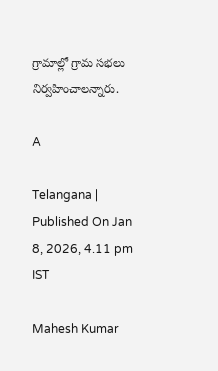గ్రామాల్లో గ్రామ సభలు నిర్వహించాలన్నారు.

A

Telangana | Published On Jan 8, 2026, 4.11 pm IST

Mahesh Kumar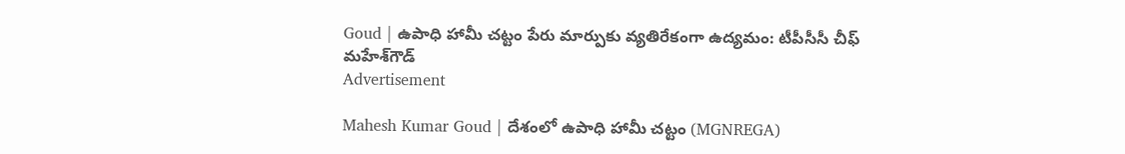Goud | ఉపాధి హామీ చ‌ట్టం పేరు మార్పుకు వ్య‌తిరేకంగా ఉద్య‌మం: టీపీసీసీ చీఫ్ మ‌హేశ్‌గౌడ్
Advertisement

Mahesh Kumar Goud | దేశంలో ఉపాధి హామీ చ‌ట్టం (MGNREGA)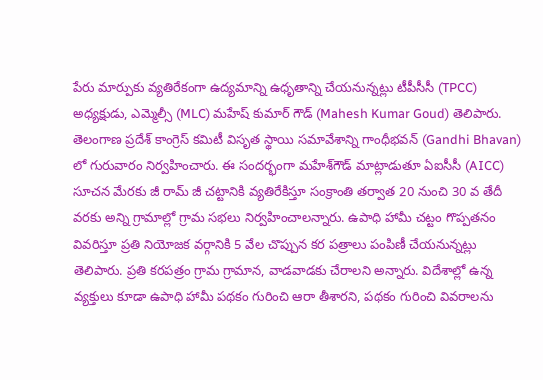పేరు మార్పుకు వ్య‌తిరేకంగా ఉద్య‌మాన్ని ఉధృతాన్ని చేయ‌నున్న‌ట్లు టీపీసీసీ (TPCC) అధ్యక్షుడు, ఎమ్మెల్సీ (MLC) మహేష్ కుమార్ గౌడ్ (Mahesh Kumar Goud) తెలిపారు. తెలంగాణ ప్రదేశ్ కాంగ్రెస్ కమిటీ విసృత స్థాయి సమావేశాన్ని గాంధీభ‌వ‌న్‌ (Gandhi Bhavan) లో గురువారం నిర్వ‌హించారు. ఈ సంద‌ర్భంగా మ‌హేశ్‌గౌడ్ మాట్లాడుతూ ఏఐసీసీ (AICC) సూచన మేరకు జీ రామ్ జీ చట్టానికి వ్యతిరేకిస్తూ సంక్రాంతి తర్వాత 20 నుంచి 30 వ తేదీ వ‌ర‌కు అన్ని గ్రామాల్లో గ్రామ సభలు నిర్వహించాలన్నారు. ఉపాధి హామీ చట్టం గొప్పతనం వివరిస్తూ ప్రతి నియోజక వర్గానికి 5 వేల చొప్పున కర పత్రాలు పంపిణీ చేయ‌నున్న‌ట్లు తెలిపారు. ప్రతి కరపత్రం గ్రామ గ్రామాన‌, వాడవాడకు చేరాలని అన్నారు. విదేశాల్లో ఉన్న వ్యక్తులు కూడా ఉపాధి హామీ పథకం గురించి ఆరా తీశారని, పథకం గురించి వివరాలను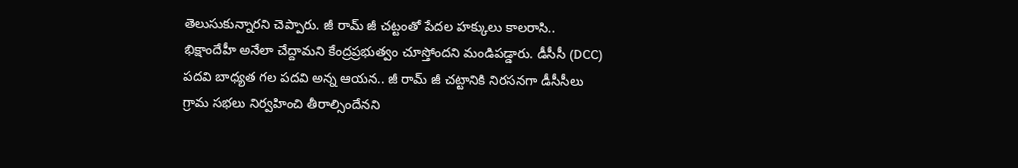తెలుసుకున్నార‌ని చెప్పారు. జీ రామ్ జీ చట్టంతో పేదల హక్కులు కాలరాసి.. భిక్షాందేహీ అనేలా చేద్దామ‌ని కేంద్ర‌ప్ర‌భుత్వం చూస్తోంద‌ని మండిప‌డ్డారు. డీసీసీ (DCC) ప‌ద‌వి బాధ్య‌త గ‌ల ప‌ద‌వి అన్న ఆయ‌న‌.. జీ రామ్ జీ చట్టానికి నిరసనగా డీసీసీలు గ్రామ సభలు నిర్వహించి తీరాల్సిందేనని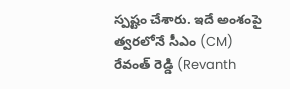స్ప‌ష్టం చేశారు. ఇదే అంశంపై త్వ‌ర‌లోనే సీఎం (CM) రేవంత్ రెడ్డి (Revanth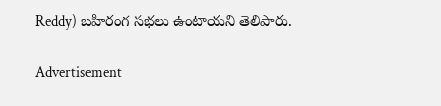Reddy) బహిరంగ సభలు ఉంటాయని తెలిపారు.

Advertisement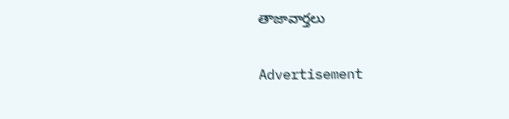తాజావార్తలు

Advertisement